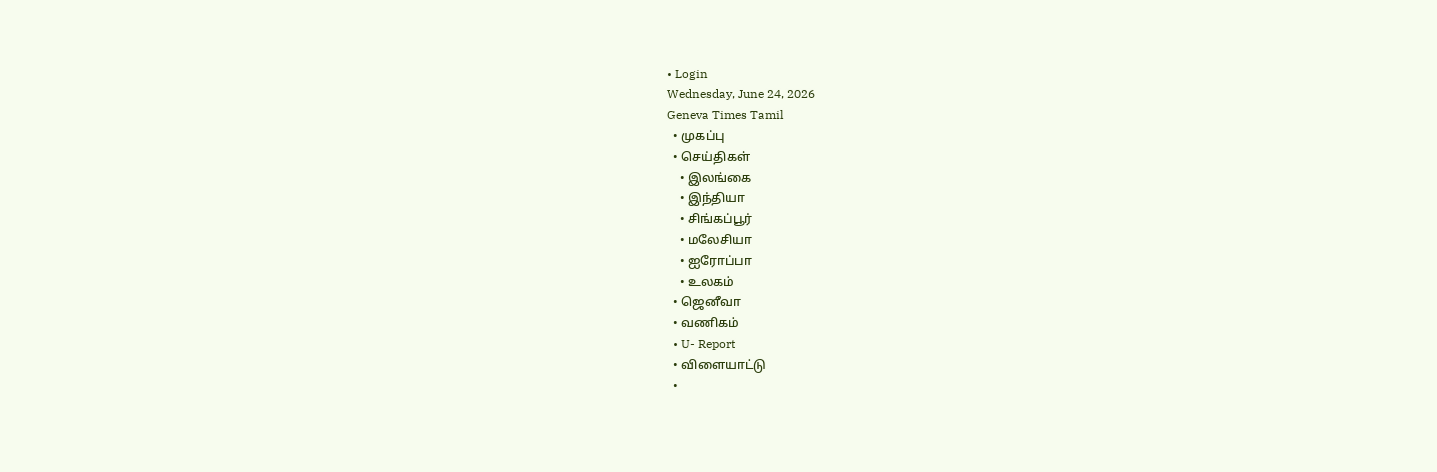• Login
Wednesday, June 24, 2026
Geneva Times Tamil
  • முகப்பு
  • செய்திகள்
    • இலங்கை
    • இந்தியா
    • சிங்கப்பூர்
    • மலேசியா
    • ஐரோப்பா
    • உலகம்
  • ஜெனீவா
  • வணிகம்
  • U- Report
  • விளையாட்டு
  •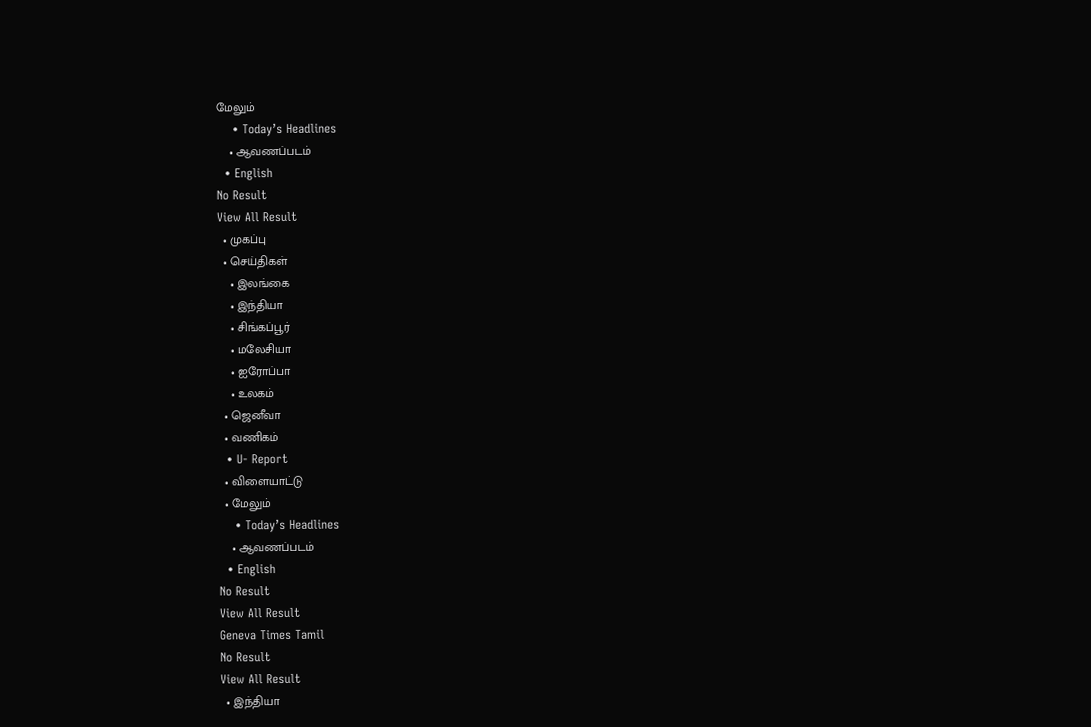மேலும்
    • Today’s Headlines
    • ஆவணப்படம்
  • English
No Result
View All Result
  • முகப்பு
  • செய்திகள்
    • இலங்கை
    • இந்தியா
    • சிங்கப்பூர்
    • மலேசியா
    • ஐரோப்பா
    • உலகம்
  • ஜெனீவா
  • வணிகம்
  • U- Report
  • விளையாட்டு
  • மேலும்
    • Today’s Headlines
    • ஆவணப்படம்
  • English
No Result
View All Result
Geneva Times Tamil
No Result
View All Result
  • இந்தியா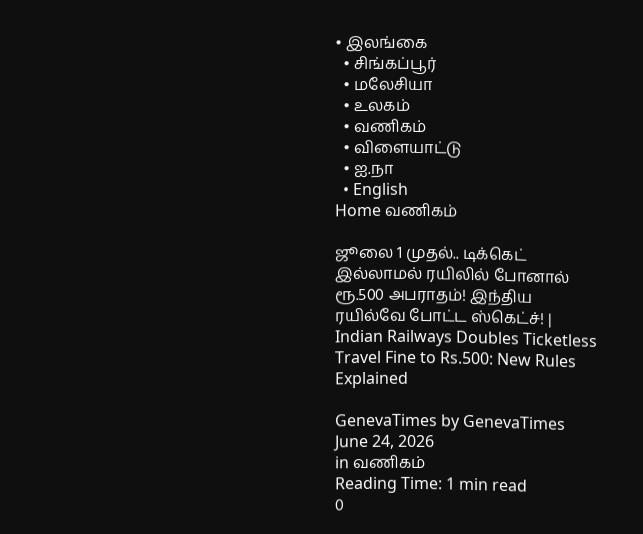• இலங்கை
  • சிங்கப்பூர்
  • மலேசியா
  • உலகம்
  • வணிகம்
  • விளையாட்டு
  • ஐ.நா
  • English
Home வணிகம்

ஜூலை 1 முதல்.. டிக்கெட் இல்லாமல் ரயிலில் போனால் ரூ.500 அபராதம்! இந்திய ரயில்வே போட்ட ஸ்கெட்ச்! | Indian Railways Doubles Ticketless Travel Fine to Rs.500: New Rules Explained

GenevaTimes by GenevaTimes
June 24, 2026
in வணிகம்
Reading Time: 1 min read
0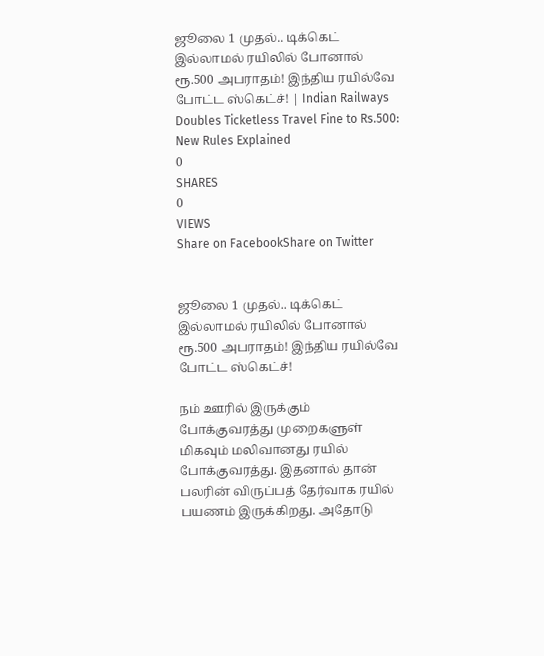ஜூலை 1 முதல்.. டிக்கெட் இல்லாமல் ரயிலில் போனால் ரூ.500 அபராதம்! இந்திய ரயில்வே போட்ட ஸ்கெட்ச்! | Indian Railways Doubles Ticketless Travel Fine to Rs.500: New Rules Explained
0
SHARES
0
VIEWS
Share on FacebookShare on Twitter


ஜூலை 1 முதல்.. டிக்கெட் இல்லாமல் ரயிலில் போனால் ரூ.500 அபராதம்! இந்திய ரயில்வே போட்ட ஸ்கெட்ச்!

நம் ஊரில் இருக்கும் போக்குவரத்து முறைகளுள் மிகவும் மலிவானது ரயில் போக்குவரத்து. இதனால் தான் பலரின் விருப்பத் தேர்வாக ரயில் பயணம் இருக்கிறது. அதோடு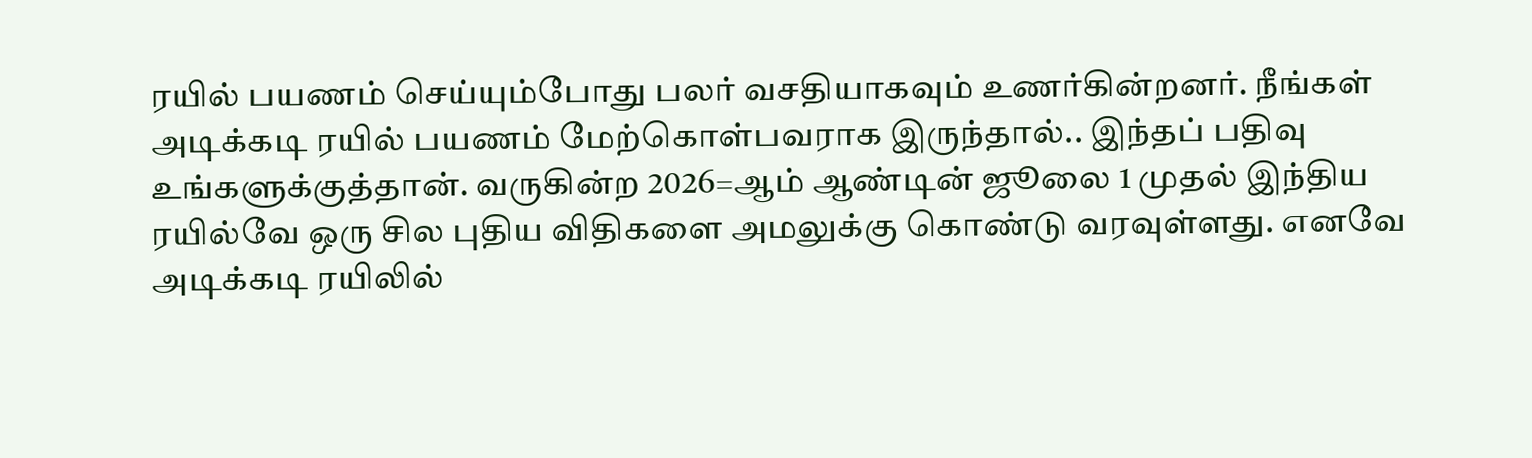ரயில் பயணம் செய்யும்போது பலர் வசதியாகவும் உணர்கின்றனர். நீங்கள் அடிக்கடி ரயில் பயணம் மேற்கொள்பவராக இருந்தால்.. இந்தப் பதிவு உங்களுக்குத்தான். வருகின்ற 2026=ஆம் ஆண்டின் ஜூலை 1 முதல் இந்திய ரயில்வே ஒரு சில புதிய விதிகளை அமலுக்கு கொண்டு வரவுள்ளது. எனவே அடிக்கடி ரயிலில்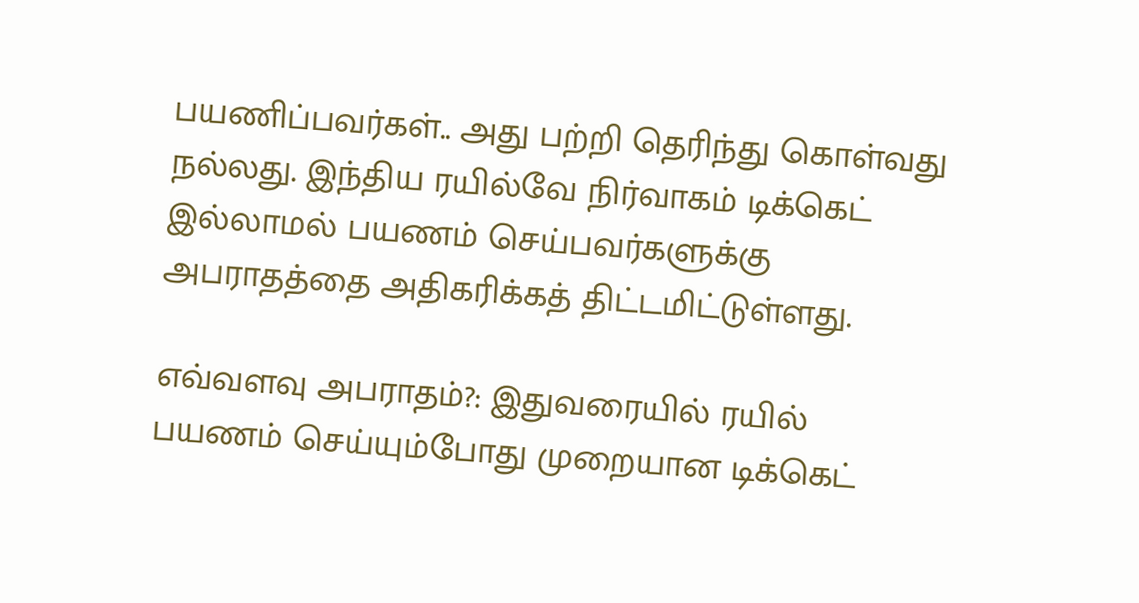பயணிப்பவர்கள்.. அது பற்றி தெரிந்து கொள்வது நல்லது. இந்திய ரயில்வே நிர்வாகம் டிக்கெட் இல்லாமல் பயணம் செய்பவர்களுக்கு அபராதத்தை அதிகரிக்கத் திட்டமிட்டுள்ளது.

எவ்வளவு அபராதம்?: இதுவரையில் ரயில் பயணம் செய்யும்போது முறையான டிக்கெட்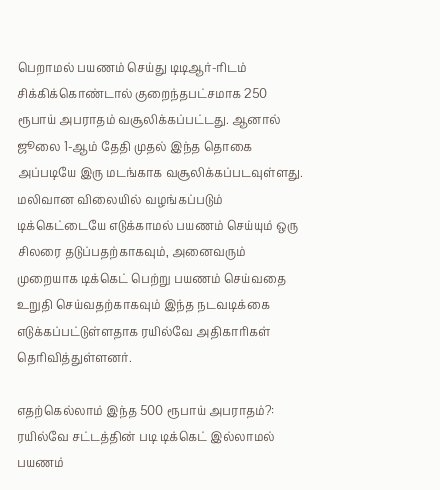பெறாமல் பயணம் செய்து டிடிஆர்-ரிடம் சிக்கிக்கொண்டால் குறைந்தபட்சமாக 250 ரூபாய் அபராதம் வசூலிக்கப்பட்டது. ஆனால் ஜூலை 1-ஆம் தேதி முதல் இந்த தொகை அப்படியே இரு மடங்காக வசூலிக்கப்படவுள்ளது. மலிவான விலையில் வழங்கப்படும் டிக்கெட்டையே எடுக்காமல் பயணம் செய்யும் ஒரு சிலரை தடுப்பதற்காகவும், அனைவரும் முறையாக டிக்கெட் பெற்று பயணம் செய்வதை உறுதி செய்வதற்காகவும் இந்த நடவடிக்கை எடுக்கப்பட்டுள்ளதாக ரயில்வே அதிகாரிகள் தெரிவித்துள்ளனர்.

எதற்கெல்லாம் இந்த 500 ரூபாய் அபராதம்?: ரயில்வே சட்டத்தின் படி டிக்கெட் இல்லாமல் பயணம்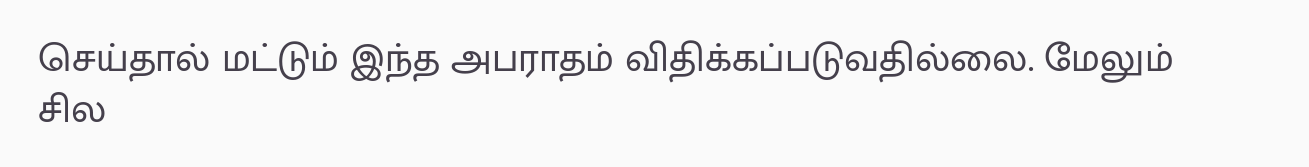செய்தால் மட்டும் இந்த அபராதம் விதிக்கப்படுவதில்லை. மேலும் சில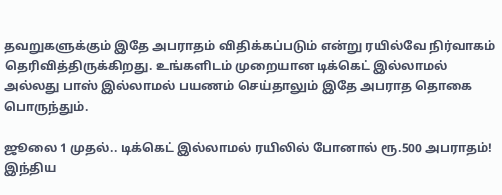தவறுகளுக்கும் இதே அபராதம் விதிக்கப்படும் என்று ரயில்வே நிர்வாகம் தெரிவித்திருக்கிறது. உங்களிடம் முறையான டிக்கெட் இல்லாமல் அல்லது பாஸ் இல்லாமல் பயணம் செய்தாலும் இதே அபராத தொகை பொருந்தும்.

ஜூலை 1 முதல்.. டிக்கெட் இல்லாமல் ரயிலில் போனால் ரூ.500 அபராதம்! இந்திய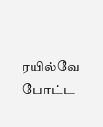ரயில்வே போட்ட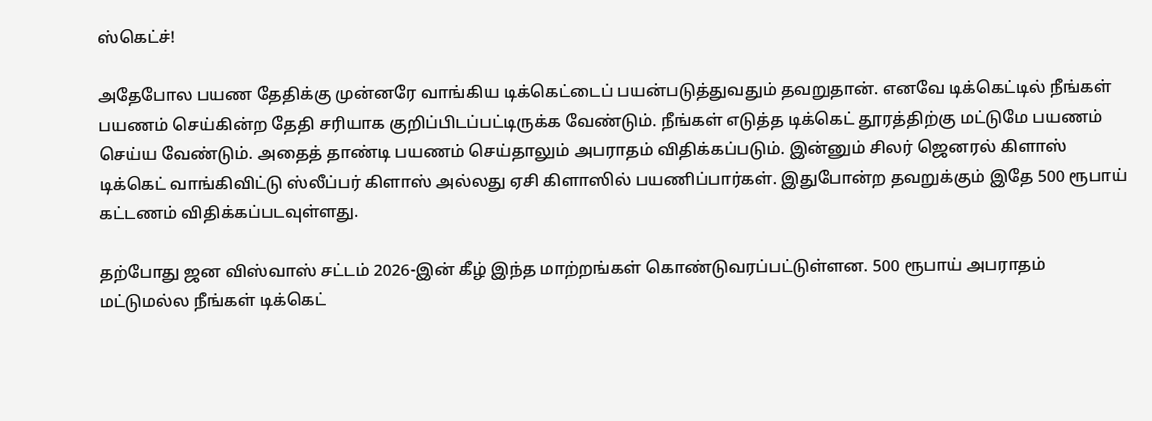ஸ்கெட்ச்!

அதேபோல பயண தேதிக்கு முன்னரே வாங்கிய டிக்கெட்டைப் பயன்படுத்துவதும் தவறுதான். எனவே டிக்கெட்டில் நீங்கள் பயணம் செய்கின்ற தேதி சரியாக குறிப்பிடப்பட்டிருக்க வேண்டும். நீங்கள் எடுத்த டிக்கெட் தூரத்திற்கு மட்டுமே பயணம் செய்ய வேண்டும். அதைத் தாண்டி பயணம் செய்தாலும் அபராதம் விதிக்கப்படும். இன்னும் சிலர் ஜெனரல் கிளாஸ் டிக்கெட் வாங்கிவிட்டு ஸ்லீப்பர் கிளாஸ் அல்லது ஏசி கிளாஸில் பயணிப்பார்கள். இதுபோன்ற தவறுக்கும் இதே 500 ரூபாய் கட்டணம் விதிக்கப்படவுள்ளது.

தற்போது ஜன விஸ்வாஸ் சட்டம் 2026-இன் கீழ் இந்த மாற்றங்கள் கொண்டுவரப்பட்டுள்ளன. 500 ரூபாய் அபராதம் மட்டுமல்ல நீங்கள் டிக்கெட்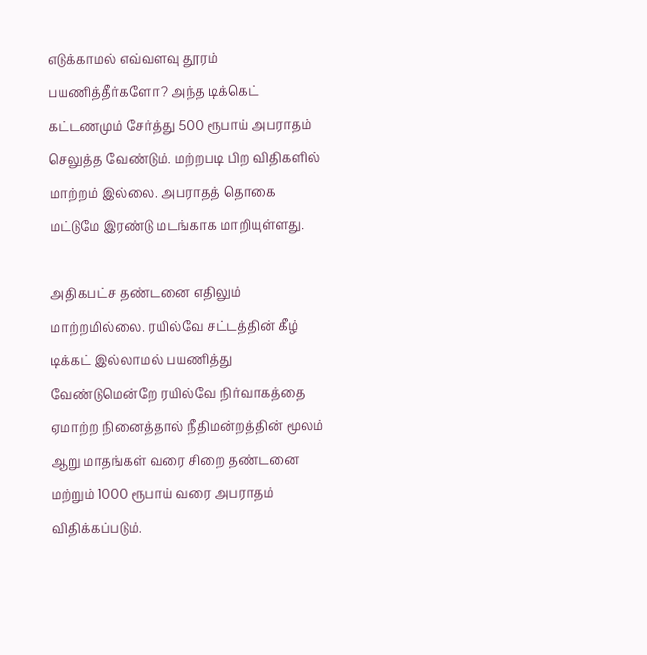எடுக்காமல் எவ்வளவு தூரம் பயணித்தீர்களோ? அந்த டிக்கெட் கட்டணமும் சேர்த்து 500 ரூபாய் அபராதம் செலுத்த வேண்டும். மற்றபடி பிற விதிகளில் மாற்றம் இல்லை. அபராதத் தொகை மட்டுமே இரண்டு மடங்காக மாறியுள்ளது.

அதிகபட்ச தண்டனை எதிலும் மாற்றமில்லை. ரயில்வே சட்டத்தின் கீழ் டிக்கட் இல்லாமல் பயணித்து வேண்டுமென்றே ரயில்வே நிர்வாகத்தை ஏமாற்ற நினைத்தால் நீதிமன்றத்தின் மூலம் ஆறு மாதங்கள் வரை சிறை தண்டனை மற்றும் 1000 ரூபாய் வரை அபராதம் விதிக்கப்படும்.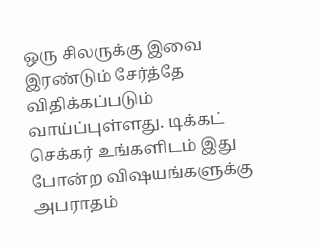ஒரு சிலருக்கு இவை இரண்டும் சேர்த்தே விதிக்கப்படும் வாய்ப்புள்ளது. டிக்கட் செக்கர் உங்களிடம் இது போன்ற விஷயங்களுக்கு அபராதம்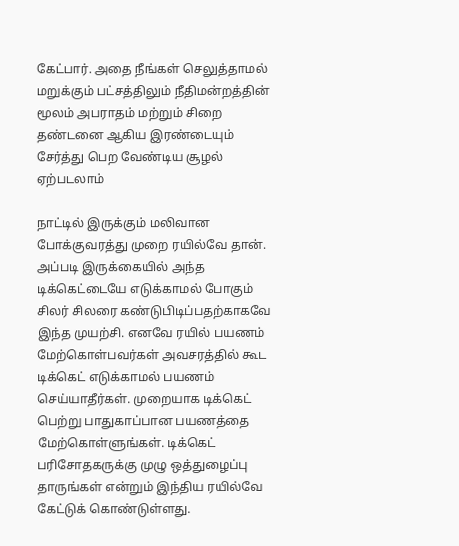கேட்பார். அதை நீங்கள் செலுத்தாமல் மறுக்கும் பட்சத்திலும் நீதிமன்றத்தின் மூலம் அபராதம் மற்றும் சிறை தண்டனை ஆகிய இரண்டையும் சேர்த்து பெற வேண்டிய சூழல் ஏற்படலாம்

நாட்டில் இருக்கும் மலிவான போக்குவரத்து முறை ரயில்வே தான். அப்படி இருக்கையில் அந்த டிக்கெட்டையே எடுக்காமல் போகும் சிலர் சிலரை கண்டுபிடிப்பதற்காகவே இந்த முயற்சி. எனவே ரயில் பயணம் மேற்கொள்பவர்கள் அவசரத்தில் கூட டிக்கெட் எடுக்காமல் பயணம் செய்யாதீர்கள். முறையாக டிக்கெட் பெற்று பாதுகாப்பான பயணத்தை மேற்கொள்ளுங்கள். டிக்கெட் பரிசோதகருக்கு முழு ஒத்துழைப்பு தாருங்கள் என்றும் இந்திய ரயில்வே கேட்டுக் கொண்டுள்ளது.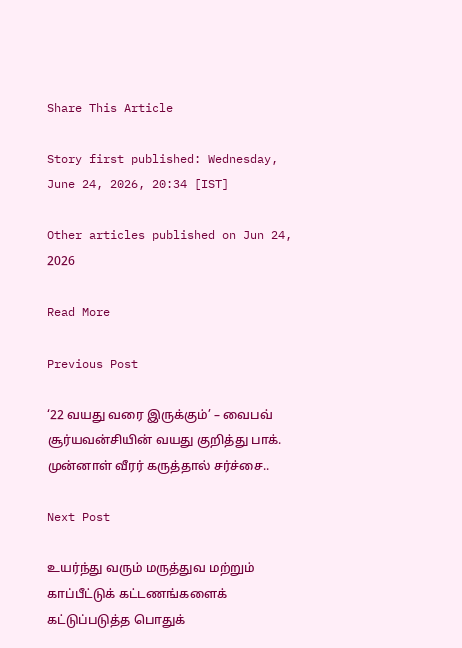Share This Article

Story first published: Wednesday, June 24, 2026, 20:34 [IST]

Other articles published on Jun 24, 2026

Read More

Previous Post

‘22 வயது வரை இருக்கும்’ – வைபவ் சூர்யவன்சியின் வயது குறித்து பாக். முன்னாள் வீரர் கருத்தால் சர்ச்சை..

Next Post

உயர்ந்து வரும் மருத்துவ மற்றும் காப்பீட்டுக் கட்டணங்களைக் கட்டுப்படுத்த பொதுக்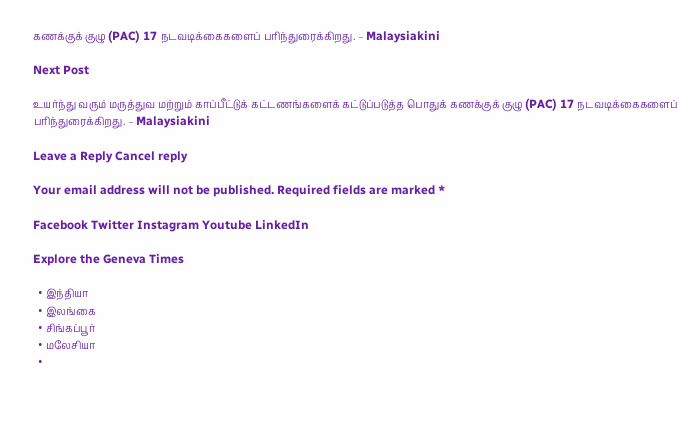கணக்குக் குழு (PAC) 17 நடவடிக்கைகளைப் பரிந்துரைக்கிறது. – Malaysiakini

Next Post

உயர்ந்து வரும் மருத்துவ மற்றும் காப்பீட்டுக் கட்டணங்களைக் கட்டுப்படுத்த பொதுக் கணக்குக் குழு (PAC) 17 நடவடிக்கைகளைப் பரிந்துரைக்கிறது. – Malaysiakini

Leave a Reply Cancel reply

Your email address will not be published. Required fields are marked *

Facebook Twitter Instagram Youtube LinkedIn

Explore the Geneva Times

  • இந்தியா
  • இலங்கை
  • சிங்கப்பூர்
  • மலேசியா
  •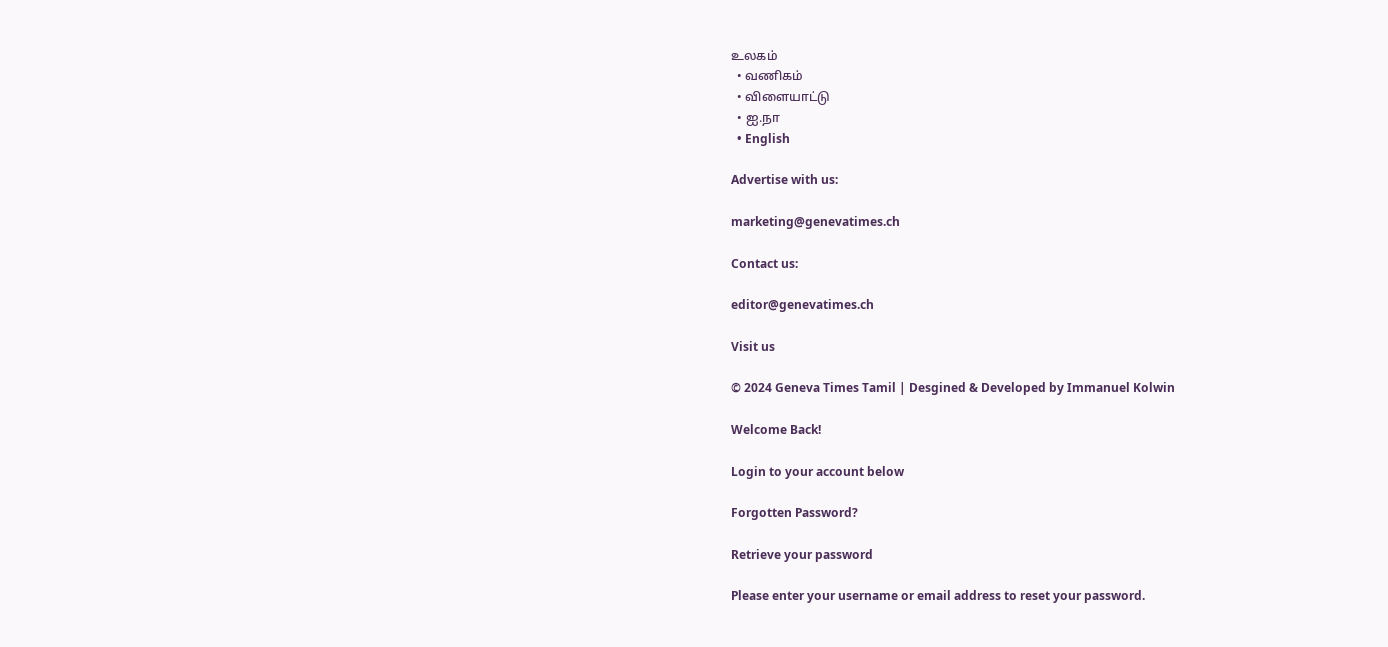உலகம்
  • வணிகம்
  • விளையாட்டு
  • ஐ.நா
  • English

Advertise with us:

marketing@genevatimes.ch

Contact us:

editor@genevatimes.ch

Visit us

© 2024 Geneva Times Tamil | Desgined & Developed by Immanuel Kolwin

Welcome Back!

Login to your account below

Forgotten Password?

Retrieve your password

Please enter your username or email address to reset your password.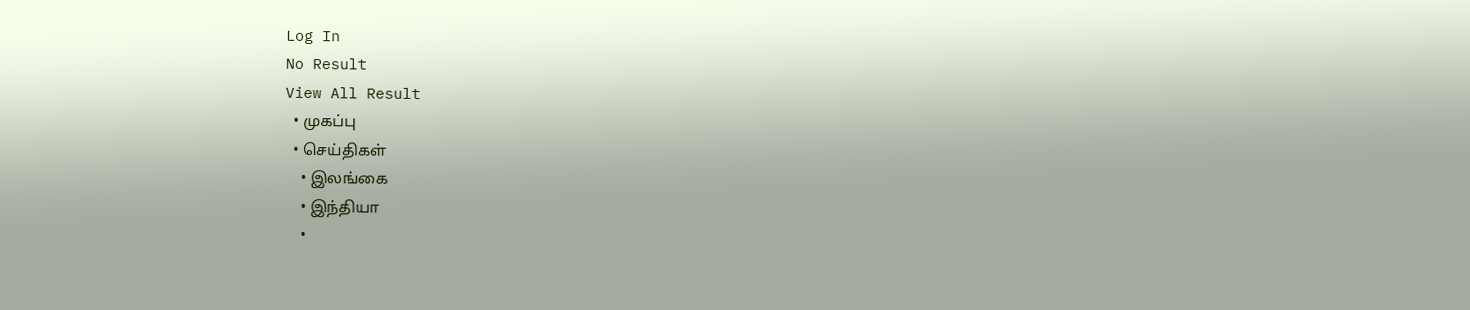Log In
No Result
View All Result
  • முகப்பு
  • செய்திகள்
    • இலங்கை
    • இந்தியா
    •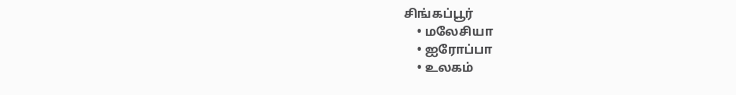சிங்கப்பூர்
    • மலேசியா
    • ஐரோப்பா
    • உலகம்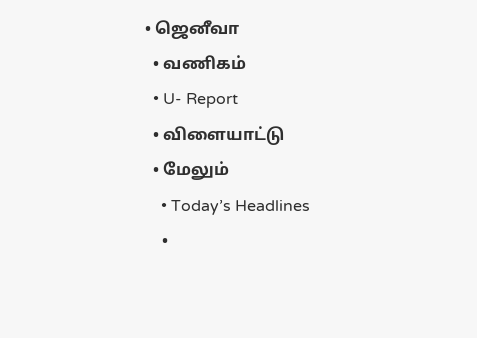• ஜெனீவா
  • வணிகம்
  • U- Report
  • விளையாட்டு
  • மேலும்
    • Today’s Headlines
    •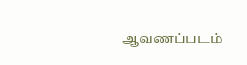ஆவணப்படம்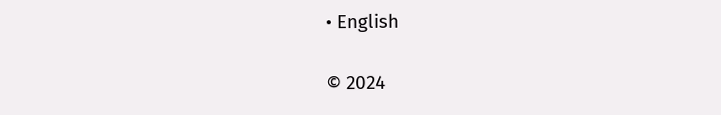• English

© 2024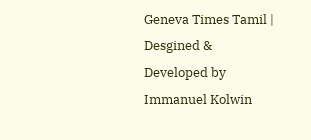Geneva Times Tamil | Desgined & Developed by Immanuel Kolwin